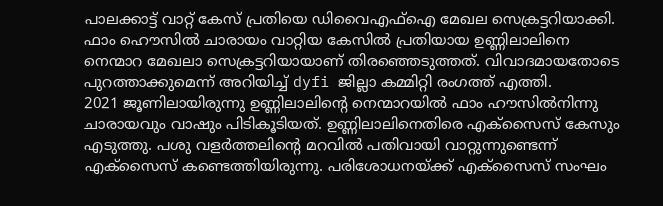പാലക്കാട്ട് വാറ്റ് കേസ് പ്രതിയെ ഡിവൈഎഫ്ഐ മേഖല സെക്രട്ടറിയാക്കി. ഫാം ഹൌസിൽ ചാരായം വാറ്റിയ കേസിൽ പ്രതിയായ ഉണ്ണിലാലിനെ നെന്മാറ മേഖലാ സെക്രട്ടറിയായാണ് തിരഞ്ഞെടുത്തത്. വിവാദമായതോടെ പുറത്താക്കുമെന്ന് അറിയിച്ച് dyfi ജില്ലാ കമ്മിറ്റി രംഗത്ത് എത്തി.
2021 ജൂണിലായിരുന്നു ഉണ്ണിലാലിന്റെ നെന്മാറയിൽ ഫാം ഹൗസിൽനിന്നു ചാരായവും വാഷും പിടികൂടിയത്. ഉണ്ണിലാലിനെതിരെ എക്സൈസ് കേസും എടുത്തു. പശു വളർത്തലിന്റെ മറവിൽ പതിവായി വാറ്റുന്നുണ്ടെന്ന് എക്സൈസ് കണ്ടെത്തിയിരുന്നു. പരിശോധനയ്ക്ക് എക്സൈസ് സംഘം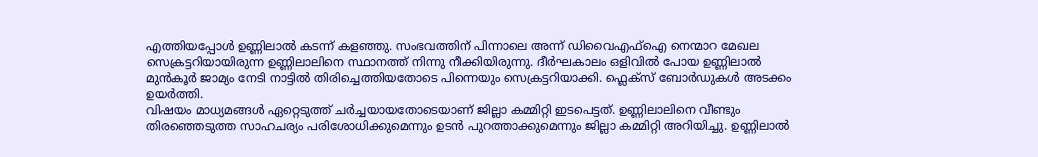എത്തിയപ്പോൾ ഉണ്ണിലാൽ കടന്ന് കളഞ്ഞു. സംഭവത്തിന് പിന്നാലെ അന്ന് ഡിവൈഎഫ്ഐ നെന്മാറ മേഖല സെക്രട്ടറിയായിരുന്ന ഉണ്ണിലാലിനെ സ്ഥാനത്ത് നിന്നു നീക്കിയിരുന്നു. ദീർഘകാലം ഒളിവിൽ പോയ ഉണ്ണിലാൽ മുൻകൂർ ജാമ്യം നേടി നാട്ടിൽ തിരിച്ചെത്തിയതോടെ പിന്നെയും സെക്രട്ടറിയാക്കി. ഫ്ലെക്സ് ബോർഡുകൾ അടക്കം ഉയർത്തി.
വിഷയം മാധ്യമങ്ങൾ ഏറ്റെടുത്ത് ചർച്ചയായതോടെയാണ് ജില്ലാ കമ്മിറ്റി ഇടപെട്ടത്. ഉണ്ണിലാലിനെ വീണ്ടും തിരഞ്ഞെടുത്ത സാഹചര്യം പരിശോധിക്കുമെന്നും ഉടൻ പുറത്താക്കുമെന്നും ജില്ലാ കമ്മിറ്റി അറിയിച്ചു. ഉണ്ണിലാൽ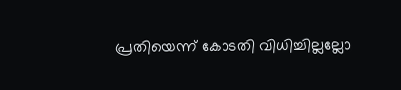പ്രതിയെന്ന് കോടതി വിധിച്ചില്ലല്ലോ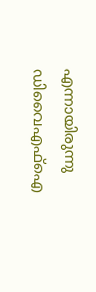എന്നായിരുന്നു ഡിവൈഎഫ്ഐ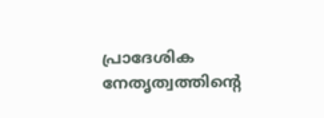പ്രാദേശിക നേതൃത്വത്തിന്റെ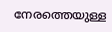നേരത്തെയുള്ള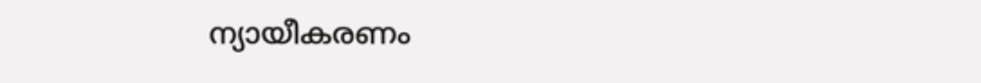ന്യായീകരണം